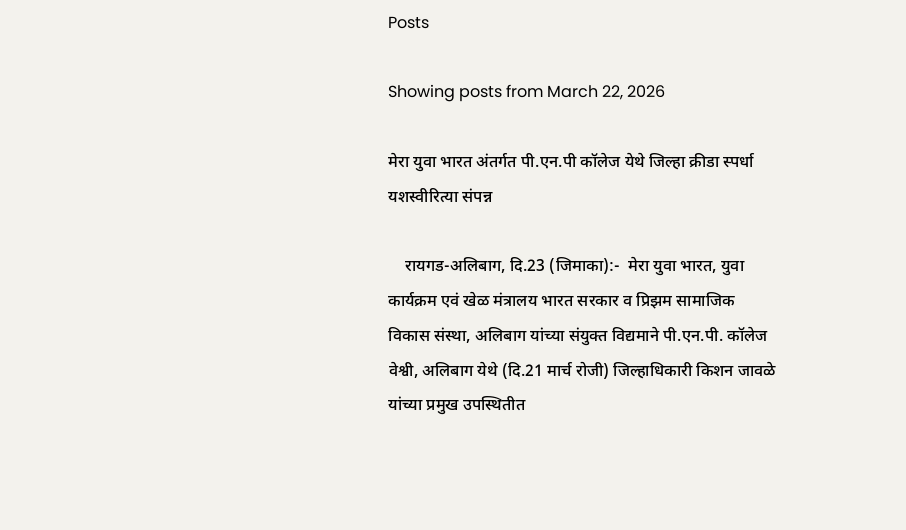Posts

Showing posts from March 22, 2026

मेरा युवा भारत अंतर्गत पी.एन.पी कॉलेज येथे जिल्हा क्रीडा स्पर्धा यशस्वीरित्या संपन्न

    रायगड-अलिबाग, दि.23 (जिमाका):-  मेरा युवा भारत, युवा कार्यक्रम एवं खेळ मंत्रालय भारत सरकार व प्रिझम सामाजिक विकास संस्था, अलिबाग यांच्या संयुक्त विद्यमाने पी.एन.पी. कॉलेज वेश्वी, अलिबाग येथे (दि.21 मार्च रोजी) जिल्हाधिकारी किशन जावळे यांच्या प्रमुख उपस्थितीत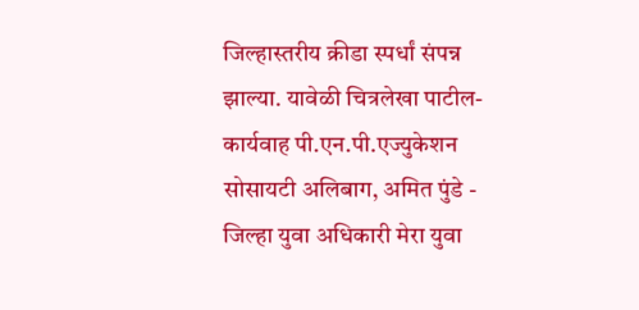जिल्हास्तरीय क्रीडा स्पर्धां संपन्न झाल्या. यावेळी चित्रलेखा पाटील- कार्यवाह पी.एन.पी.एज्युकेशन सोसायटी अलिबाग, अमित पुंडे - जिल्हा युवा अधिकारी मेरा युवा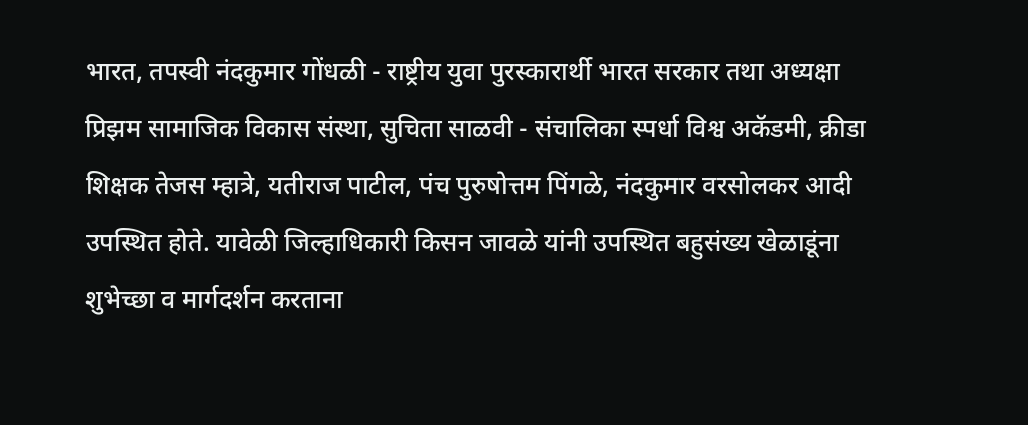भारत, तपस्वी नंदकुमार गोंधळी - राष्ट्रीय युवा पुरस्कारार्थी भारत सरकार तथा अध्यक्षा प्रिझम सामाजिक विकास संस्था, सुचिता साळवी - संचालिका स्पर्धा विश्व अकॅडमी, क्रीडा शिक्षक तेजस म्हात्रे, यतीराज पाटील, पंच पुरुषोत्तम पिंगळे, नंदकुमार वरसोलकर आदी उपस्थित होते. यावेळी जिल्हाधिकारी किसन जावळे यांनी उपस्थित बहुसंख्य खेळाडूंना शुभेच्छा व मार्गदर्शन करताना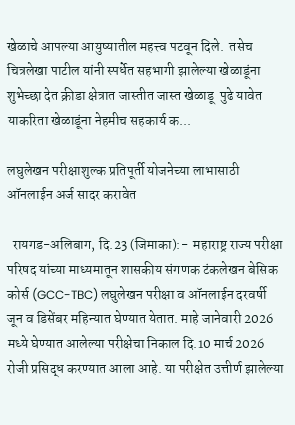खेळाचे आपल्या आयुष्यातील महत्त्व पटवून दिले.  तसेच चित्रलेखा पाटील यांनी स्पर्धेत सहभागी झालेल्या खेळाडूंना शुभेच्छा देत क्रीडा क्षेत्रात जास्तीत जास्त खेळाडू  पुढे यावेत याकरिता खेळाडूंना नेहमीच सहकार्य क...

लघुलेखन परीक्षाशुल्क प्रतिपूर्ती योजनेच्या लाभासाठी ऑनलाईन अर्ज सादर करावेत

  रायगड-अलिबाग, दि.23 (जिमाका):-  महाराष्ट्र राज्य परीक्षा परिषद यांच्या माध्यमातून शासकीय संगणक टंकलेखन बेसिक कोर्स (GCC-TBC) लघुलेखन परीक्षा व ऑनलाईन दरवर्षी जून व डिसेंबर महिन्यात घेण्यात येतात. माहे जानेवारी 2026 मध्ये घेण्यात आलेल्या परीक्षेचा निकाल दि.10 मार्च 2026 रोजी प्रसिद्ध करण्यात आला आहे. या परीक्षेत उत्तीर्ण झालेल्या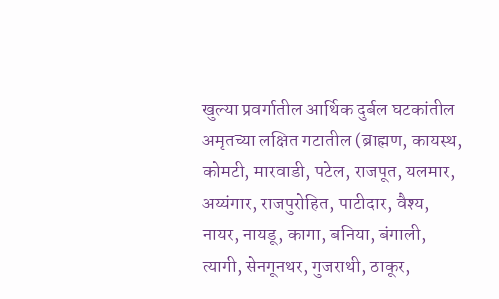खुल्या प्रवर्गातील आर्थिक दुर्बल घटकांतील अमृतच्या लक्षित गटातील (ब्राह्मण, कायस्थ, कोमटी, मारवाडी, पटेल, राजपूत, यलमार, अय्यंगार, राजपुरोहित, पाटीदार, वैश्य, नायर, नायडू, कागा, बनिया, बंगाली, त्यागी, सेनगूनथर, गुजराथी, ठाकूर,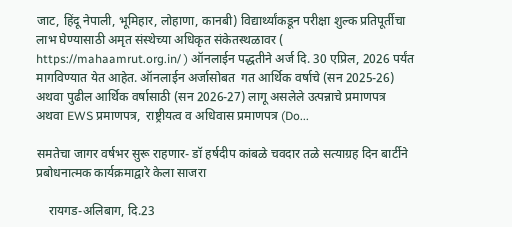जाट, हिंदू नेपाली, भूमिहार, लोहाणा, कानबी) विद्यार्थ्यांकडून परीक्षा शुल्क प्रतिपूर्तीचा लाभ घेण्यासाठी अमृत संस्थेच्या अधिकृत संकेतस्थळावर ( https://mahaamrut.org.in/ ) ऑनलाईन पद्धतीने अर्ज दि. 30 एप्रिल, 2026 पर्यंत मागविण्यात येत आहेत. ऑनलाईन अर्जासोबत  गत आर्थिक वर्षाचे (सन 2025-26) अथवा पुढील आर्थिक वर्षासाठी (सन 2026-27) लागू असलेले उत्पन्नाचे प्रमाणपत्र अथवा EWS प्रमाणपत्र,  राष्ट्रीयत्व व अधिवास प्रमाणपत्र (Do...

समतेचा जागर वर्षभर सुरू राहणार- डॉ हर्षदीप कांबळे चवदार तळे सत्याग्रह दिन बार्टीने प्रबोधनात्मक कार्यक्रमाद्वारे केला साजरा

    रायगड-अलिबाग, दि.23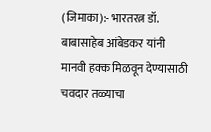(जिमाका):- भारतरत्न डॉ. बाबासाहेब आंबेडकर यांनी मानवी हक्क मिळवून देण्यासाठी चवदार तळ्याचा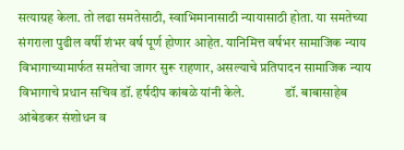सत्याग्रह केला. तो लढा समतेसाठी, स्वाभिमानासाठी न्यायासाठी होता. या समतेच्या संगराला पुढील वर्षी शंभर वर्ष पूर्ण होणार आहेत. यानिमित्त वर्षभर सामाजिक न्याय विभागाच्यामार्फत समतेचा जागर सुरू राहणार, असल्याचे प्रतिपादन सामाजिक न्याय विभागाचे प्रधान सचिव डॉ. हर्षदीप कांबळे यांनी केले.               डॉ. बाबासाहेब आंबेडकर संशोधन व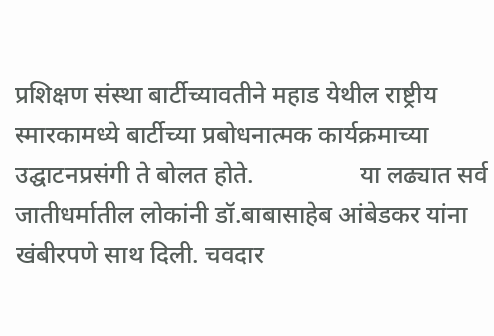प्रशिक्षण संस्था बार्टीच्यावतीने महाड येथील राष्ट्रीय स्मारकामध्ये बार्टीच्या प्रबोधनात्मक कार्यक्रमाच्या उद्घाटनप्रसंगी ते बोलत होते.                 या लढ्यात सर्व जातीधर्मातील लोकांनी डॉ.बाबासाहेब आंबेडकर यांना खंबीरपणे साथ दिली. चवदार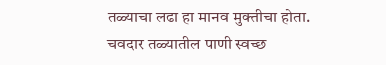तळ्याचा लढा हा मानव मुक्तीचा होता. चवदार तळ्यातील पाणी स्वच्छ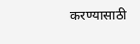करण्यासाठी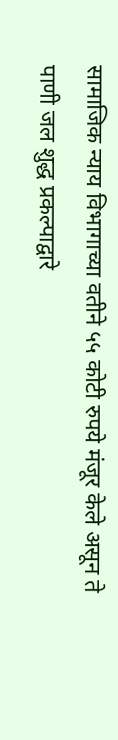सामाजिक न्याय विभागाच्या वतीने ५५ कोटी रुपये मंजूर केले असून ते पाणी जल शुद्ध प्रकल्पाद्वारे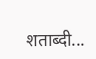शताब्दी...